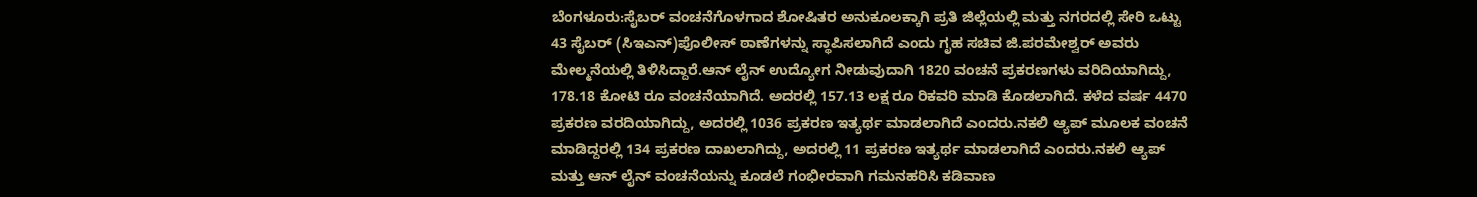ಬೆಂಗಳೂರು:ಸೈಬರ್ ವಂಚನೆಗೊಳಗಾದ ಶೋಷಿತರ ಅನುಕೂಲಕ್ಕಾಗಿ ಪ್ರತಿ ಜಿಲ್ಲೆಯಲ್ಲಿ ಮತ್ತು ನಗರದಲ್ಲಿ ಸೇರಿ ಒಟ್ಟು 43 ಸೈಬರ್ (ಸಿಇಎನ್)ಪೊಲೀಸ್ ಠಾಣೆಗಳನ್ನು ಸ್ಥಾಪಿಸಲಾಗಿದೆ ಎಂದು ಗೃಹ ಸಚಿವ ಜಿ.ಪರಮೇಶ್ವರ್ ಅವರು ಮೇಲ್ಮನೆಯಲ್ಲಿ ತಿಳಿಸಿದ್ದಾರೆ.ಆನ್ ಲೈನ್ ಉದ್ಯೋಗ ನೀಡುವುದಾಗಿ 1820 ವಂಚನೆ ಪ್ರಕರಣಗಳು ವರಿದಿಯಾಗಿದ್ದು, 178.18 ಕೋಟಿ ರೂ ವಂಚನೆಯಾಗಿದೆ. ಅದರಲ್ಲಿ 157.13 ಲಕ್ಷ ರೂ ರಿಕವರಿ ಮಾಡಿ ಕೊಡಲಾಗಿದೆ. ಕಳೆದ ವರ್ಷ 4470 ಪ್ರಕರಣ ವರದಿಯಾಗಿದ್ದು, ಅದರಲ್ಲಿ 1036 ಪ್ರಕರಣ ಇತ್ಯರ್ಥ ಮಾಡಲಾಗಿದೆ ಎಂದರು.ನಕಲಿ ಆ್ಯಪ್ ಮೂಲಕ ವಂಚನೆ ಮಾಡಿದ್ದರಲ್ಲಿ 134 ಪ್ರಕರಣ ದಾಖಲಾಗಿದ್ದು, ಅದರಲ್ಲಿ 11 ಪ್ರಕರಣ ಇತ್ಯರ್ಥ ಮಾಡಲಾಗಿದೆ ಎಂದರು.ನಕಲಿ ಆ್ಯಪ್ ಮತ್ತು ಆನ್ ಲೈನ್ ವಂಚನೆಯನ್ನು ಕೂಡಲೆ ಗಂಭೀರವಾಗಿ ಗಮನಹರಿಸಿ ಕಡಿವಾಣ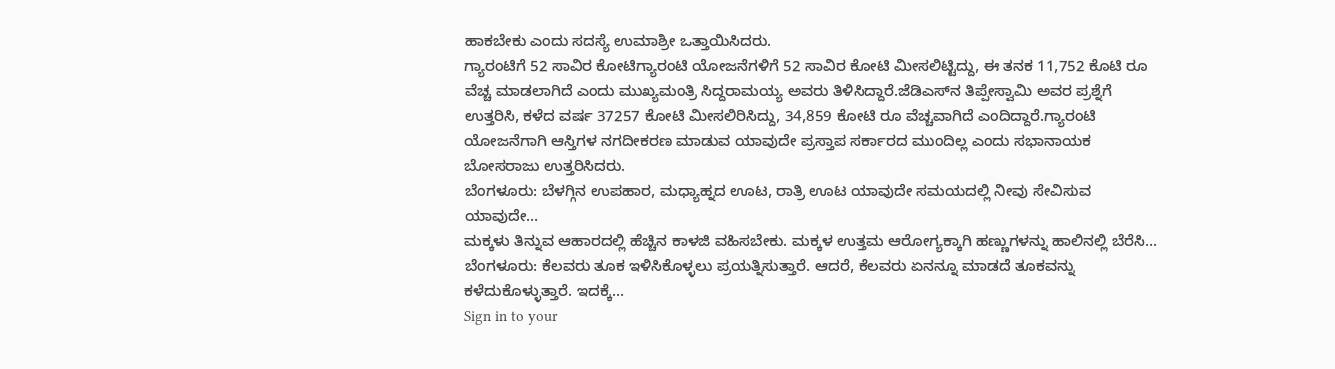ಹಾಕಬೇಕು ಎಂದು ಸದಸ್ಯೆ ಉಮಾಶ್ರೀ ಒತ್ತಾಯಿಸಿದರು.
ಗ್ಯಾರಂಟಿಗೆ 52 ಸಾವಿರ ಕೋಟಿಗ್ಯಾರಂಟಿ ಯೋಜನೆಗಳಿಗೆ 52 ಸಾವಿರ ಕೋಟಿ ಮೀಸಲಿಟ್ಟಿದ್ದು, ಈ ತನಕ 11,752 ಕೊಟಿ ರೂ ವೆಚ್ಚ ಮಾಡಲಾಗಿದೆ ಎಂದು ಮುಖ್ಯಮಂತ್ರಿ ಸಿದ್ದರಾಮಯ್ಯ ಅವರು ತಿಳಿಸಿದ್ದಾರೆ.ಜೆಡಿಎಸ್‌ನ ತಿಪ್ಪೇಸ್ವಾಮಿ ಅವರ ಪ್ರಶ್ನೆಗೆ ಉತ್ತರಿಸಿ, ಕಳೆದ ವರ್ಷ 37257 ಕೋಟಿ ಮೀಸಲಿರಿಸಿದ್ದು, 34,859 ಕೋಟಿ ರೂ ವೆಚ್ಚವಾಗಿದೆ ಎಂದಿದ್ದಾರೆ.ಗ್ಯಾರಂಟಿ ಯೋಜನೆಗಾಗಿ ಆಸ್ತಿಗಳ ನಗದೀಕರಣ ಮಾಡುವ ಯಾವುದೇ ಪ್ರಸ್ತಾಪ ಸರ್ಕಾರದ ಮುಂದಿಲ್ಲ ಎಂದು ಸಭಾನಾಯಕ ಬೋಸರಾಜು ಉತ್ತರಿಸಿದರು.
ಬೆಂಗಳೂರು: ಬೆಳಗ್ಗಿನ ಉಪಹಾರ, ಮಧ್ಯಾಹ್ನದ ಊಟ, ರಾತ್ರಿ ಊಟ ಯಾವುದೇ ಸಮಯದಲ್ಲಿ ನೀವು ಸೇವಿಸುವ ಯಾವುದೇ…
ಮಕ್ಕಳು ತಿನ್ನುವ ಆಹಾರದಲ್ಲಿ ಹೆಚ್ಚಿನ ಕಾಳಜಿ ವಹಿಸಬೇಕು. ಮಕ್ಕಳ ಉತ್ತಮ ಆರೋಗ್ಯಕ್ಕಾಗಿ ಹಣ್ಣುಗಳನ್ನು ಹಾಲಿನಲ್ಲಿ ಬೆರೆಸಿ…
ಬೆಂಗಳೂರು: ಕೆಲವರು ತೂಕ ಇಳಿಸಿಕೊಳ್ಳಲು ಪ್ರಯತ್ನಿಸುತ್ತಾರೆ. ಆದರೆ, ಕೆಲವರು ಏನನ್ನೂ ಮಾಡದೆ ತೂಕವನ್ನು ಕಳೆದುಕೊಳ್ಳುತ್ತಾರೆ. ಇದಕ್ಕೆ…
Sign in to your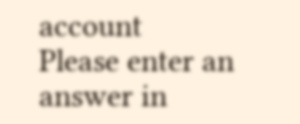account
Please enter an answer in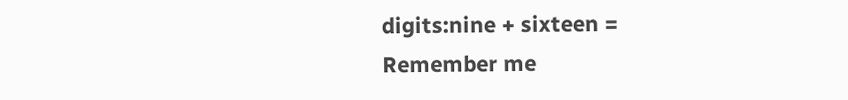digits:nine + sixteen =
Remember me